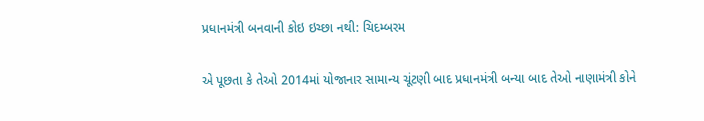પ્રધાનમંત્રી બનવાની કોઇ ઇચ્છા નથી: ચિદમ્બરમ

એ પૂછતા કે તેઓ 2014માં યોજાનાર સામાન્ય ચૂંટણી બાદ પ્રધાનમંત્રી બન્યા બાદ તેઓ નાણામંત્રી કોને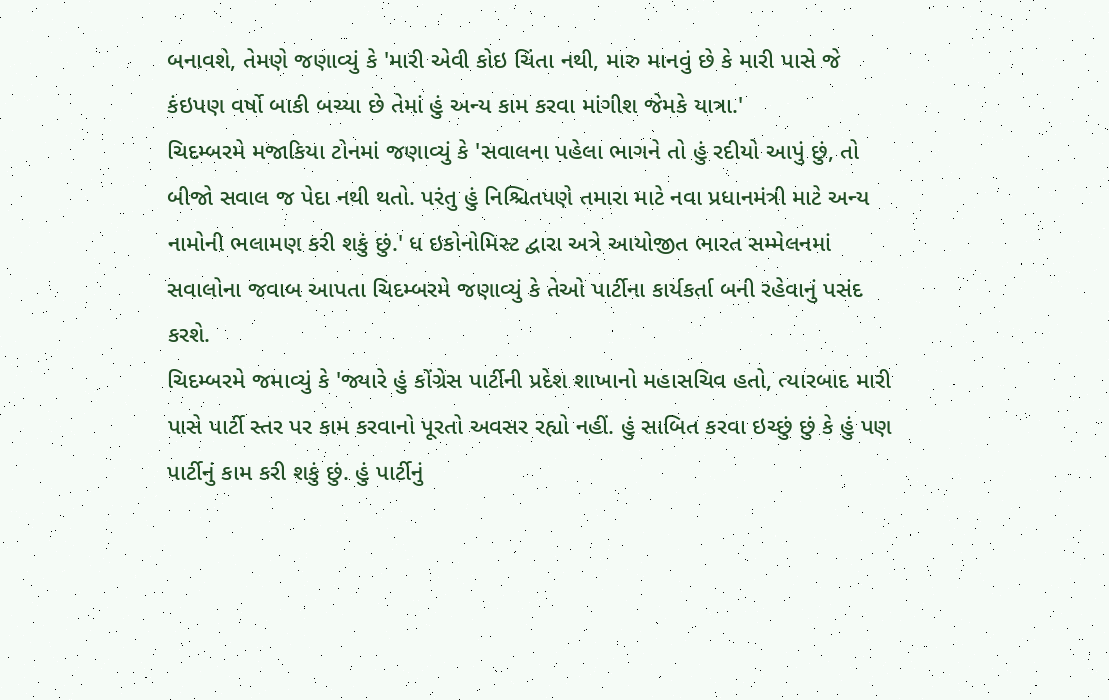બનાવશે, તેમણે જણાવ્યું કે 'મારી એવી કોઇ ચિંતા નથી, મારુ માનવું છે કે મારી પાસે જે કંઇપણ વર્ષો બાકી બચ્યા છે તેમાં હું અન્ય કામ કરવા માંગીશ જેમકે યાત્રા.'
ચિદમ્બરમે મજાકિયા ટોનમાં જણાવ્યું કે 'સવાલના પહેલા ભાગને તો હું રદીયો આપું છું, તો બીજો સવાલ જ પેદા નથી થતો. પરંતુ હું નિશ્ચિતપણે તમારા માટે નવા પ્રધાનમંત્રી માટે અન્ય નામોની ભલામણ કરી શકું છું.' ધ ઇકોનોમિસ્ટ દ્વારા અત્રે આયોજીત ભારત સમ્મેલનમાં સવાલોના જવાબ આપતા ચિદમ્બરમે જણાવ્યું કે તેઓ પાર્ટીના કાર્યકર્તા બની રહેવાનું પસંદ કરશે.
ચિદમ્બરમે જમાવ્યું કે 'જ્યારે હું કોંગ્રેસ પાર્ટીની પ્રદેશ શાખાનો મહાસચિવ હતો, ત્યારબાદ મારી પાસે પાર્ટી સ્તર પર કામ કરવાનો પૂરતો અવસર રહ્યો નહીં. હું સાબિત કરવા ઇચ્છું છું કે હું પણ પાર્ટીનું કામ કરી શકું છું. હું પાર્ટીનું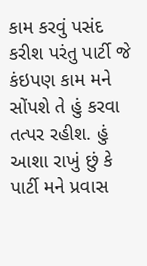કામ કરવું પસંદ કરીશ પરંતુ પાર્ટી જે કંઇપણ કામ મને સોંપશે તે હું કરવા તત્પર રહીશ. હું આશા રાખું છું કે પાર્ટી મને પ્રવાસ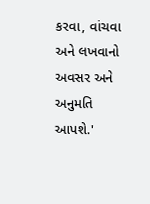કરવા, વાંચવા અને લખવાનો અવસર અને અનુમતિ આપશે.'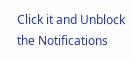Click it and Unblock the Notifications